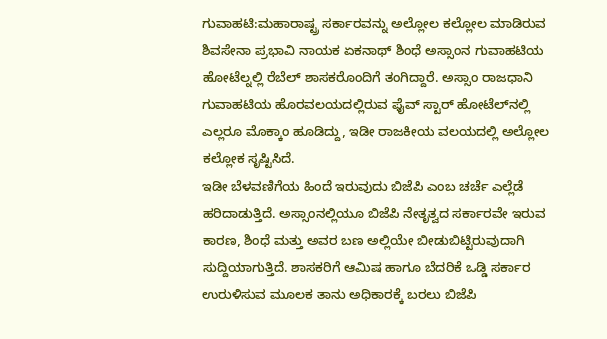ಗುವಾಹಟಿ:ಮಹಾರಾಷ್ಟ್ರ ಸರ್ಕಾರವನ್ನು ಅಲ್ಲೋಲ ಕಲ್ಲೋಲ ಮಾಡಿರುವ ಶಿವಸೇನಾ ಪ್ರಭಾವಿ ನಾಯಕ ಏಕನಾಥ್ ಶಿಂಧೆ ಅಸ್ಸಾಂನ ಗುವಾಹಟಿಯ ಹೋಟೆಲ್ನಲ್ಲಿ ರೆಬೆಲ್ ಶಾಸಕರೊಂದಿಗೆ ತಂಗಿದ್ದಾರೆ. ಅಸ್ಸಾಂ ರಾಜಧಾನಿ ಗುವಾಹಟಿಯ ಹೊರವಲಯದಲ್ಲಿರುವ ಫೈವ್ ಸ್ಟಾರ್ ಹೋಟೆಲ್‌ನಲ್ಲಿ ಎಲ್ಲರೂ ಮೊಕ್ಕಾಂ ಹೂಡಿದ್ದು, ಇಡೀ ರಾಜಕೀಯ ವಲಯದಲ್ಲಿ ಅಲ್ಲೋಲ ಕಲ್ಲೋಕ ಸೃಷ್ಟಿಸಿದೆ.
ಇಡೀ ಬೆಳವಣಿಗೆಯ ಹಿಂದೆ ಇರುವುದು ಬಿಜೆಪಿ ಎಂಬ ಚರ್ಚೆ ಎಲ್ಲೆಡೆ ಹರಿದಾಡುತ್ತಿದೆ. ಅಸ್ಸಾಂನಲ್ಲಿಯೂ ಬಿಜೆಪಿ ನೇತೃತ್ವದ ಸರ್ಕಾರವೇ ಇರುವ ಕಾರಣ, ಶಿಂಧೆ ಮತ್ತು ಅವರ ಬಣ ಅಲ್ಲಿಯೇ ಬೀಡುಬಿಟ್ಟಿರುವುದಾಗಿ ಸುದ್ದಿಯಾಗುತ್ತಿದೆ. ಶಾಸಕರಿಗೆ ಆಮಿಷ ಹಾಗೂ ಬೆದರಿಕೆ ಒಡ್ಡಿ ಸರ್ಕಾರ ಉರುಳಿಸುವ ಮೂಲಕ ತಾನು ಅಧಿಕಾರಕ್ಕೆ ಬರಲು ಬಿಜೆಪಿ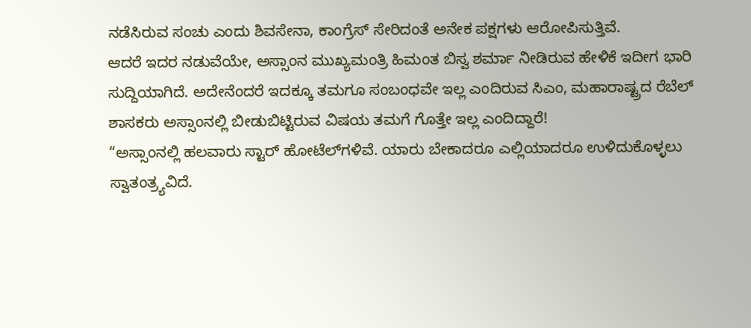ನಡೆಸಿರುವ ಸಂಚು ಎಂದು ಶಿವಸೇನಾ, ಕಾಂಗ್ರೆಸ್ ಸೇರಿದಂತೆ ಅನೇಕ ಪಕ್ಷಗಳು ಆರೋಪಿಸುತ್ತಿವೆ.
ಆದರೆ ಇದರ ನಡುವೆಯೇ, ಅಸ್ಸಾಂನ ಮುಖ್ಯಮಂತ್ರಿ ಹಿಮಂತ ಬಿಸ್ವ ಶರ್ಮಾ ನೀಡಿರುವ ಹೇಳಿಕೆ ಇದೀಗ ಭಾರಿ ಸುದ್ದಿಯಾಗಿದೆ. ಅದೇನೆಂದರೆ ಇದಕ್ಕೂ ತಮಗೂ ಸಂಬಂಧವೇ ಇಲ್ಲ ಎಂದಿರುವ ಸಿಎಂ, ಮಹಾರಾಷ್ಟ್ರದ ರೆಬೆಲ್ ಶಾಸಕರು ಅಸ್ಸಾಂನಲ್ಲಿ ಬೀಡುಬಿಟ್ಟಿರುವ ವಿಷಯ ತಮಗೆ ಗೊತ್ತೇ ಇಲ್ಲ ಎಂದಿದ್ದಾರೆ!
“ಅಸ್ಸಾಂನಲ್ಲಿ ಹಲವಾರು ಸ್ಟಾರ್ ಹೋಟೆಲ್‌ಗಳಿವೆ. ಯಾರು ಬೇಕಾದರೂ ಎಲ್ಲಿಯಾದರೂ ಉಳಿದುಕೊಳ್ಳಲು ಸ್ವಾತಂತ್ರ್ಯವಿದೆ.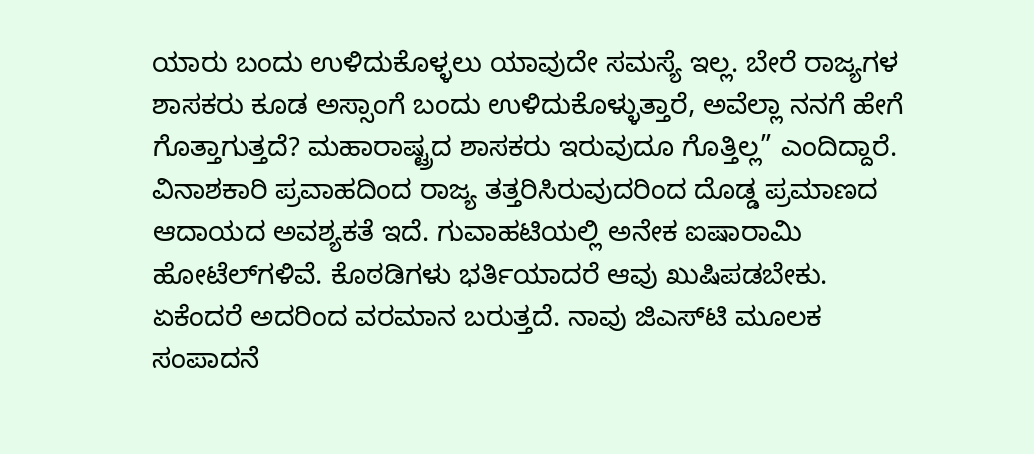ಯಾರು ಬಂದು ಉಳಿದುಕೊಳ್ಳಲು ಯಾವುದೇ ಸಮಸ್ಯೆ ಇಲ್ಲ. ಬೇರೆ ರಾಜ್ಯಗಳ ಶಾಸಕರು ಕೂಡ ಅಸ್ಸಾಂಗೆ ಬಂದು ಉಳಿದುಕೊಳ್ಳುತ್ತಾರೆ, ಅವೆಲ್ಲಾ ನನಗೆ ಹೇಗೆ ಗೊತ್ತಾಗುತ್ತದೆ? ಮಹಾರಾಷ್ಟ್ರದ ಶಾಸಕರು ಇರುವುದೂ ಗೊತ್ತಿಲ್ಲ” ಎಂದಿದ್ದಾರೆ.
ವಿನಾಶಕಾರಿ ಪ್ರವಾಹದಿಂದ ರಾಜ್ಯ ತತ್ತರಿಸಿರುವುದರಿಂದ ದೊಡ್ಡ ಪ್ರಮಾಣದ ಆದಾಯದ ಅವಶ್ಯಕತೆ ಇದೆ. ಗುವಾಹಟಿಯಲ್ಲಿ ಅನೇಕ ಐಷಾರಾಮಿ ಹೋಟೆಲ್‌ಗಳಿವೆ. ಕೊಠಡಿಗಳು ಭರ್ತಿಯಾದರೆ ಆವು ಖುಷಿಪಡಬೇಕು. ಏಕೆಂದರೆ ಅದರಿಂದ ವರಮಾನ ಬರುತ್ತದೆ. ನಾವು ಜಿಎಸ್‌ಟಿ ಮೂಲಕ ಸಂಪಾದನೆ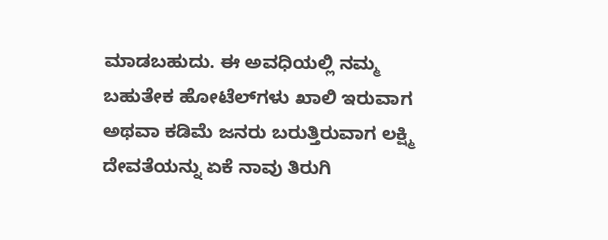ಮಾಡಬಹುದು. ಈ ಅವಧಿಯಲ್ಲಿ ನಮ್ಮ ಬಹುತೇಕ ಹೋಟೆಲ್‌ಗಳು ಖಾಲಿ ಇರುವಾಗ ಅಥವಾ ಕಡಿಮೆ ಜನರು ಬರುತ್ತಿರುವಾಗ ಲಕ್ಷ್ಮಿ ದೇವತೆಯನ್ನು ಏಕೆ ನಾವು ತಿರುಗಿ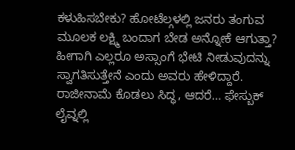ಕಳುಹಿಸಬೇಕು? ಹೋಟೆಲ್ಗಳಲ್ಲಿ ಜನರು ತಂಗುವ ಮೂಲಕ ಲಕ್ಷ್ಮಿ ಬಂದಾಗ ಬೇಡ ಅನ್ನೋಕೆ ಆಗುತ್ತಾ? ಹೀಗಾಗಿ ಎಲ್ಲರೂ ಅಸ್ಸಾಂಗೆ ಭೇಟಿ ನೀಡುವುದನ್ನು ಸ್ವಾಗತಿಸುತ್ತೇನೆ ಎಂದು ಅವರು ಹೇಳಿದ್ದಾರೆ.
ರಾಜೀನಾಮೆ ಕೊಡಲು ಸಿದ್ಧ, ಆದರೆ… ಫೇಸ್ಬುಕ್ ಲೈವ್ನಲ್ಲಿ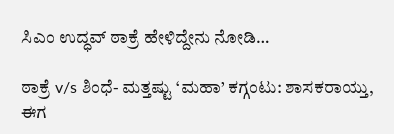ಸಿಎಂ ಉದ್ಧವ್ ಠಾಕ್ರೆ ಹೇಳಿದ್ದೇನು ನೋಡಿ…

ಠಾಕ್ರೆ v/s ಶಿಂಧೆ- ಮತ್ತಷ್ಟು ‘ಮಹಾ’ ಕಗ್ಗಂಟು: ಶಾಸಕರಾಯ್ತು, ಈಗ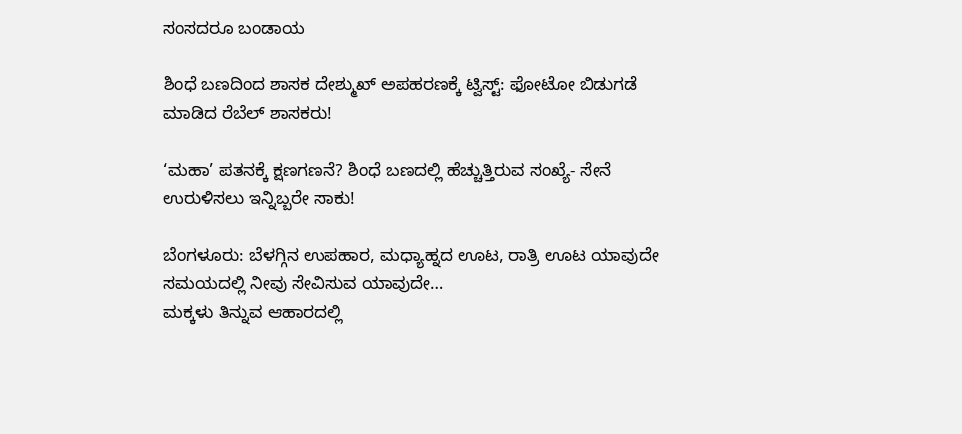ಸಂಸದರೂ ಬಂಡಾಯ

ಶಿಂಧೆ ಬಣದಿಂದ ಶಾಸಕ ದೇಶ್ಮುಖ್ ಅಪಹರಣಕ್ಕೆ ಟ್ವಿಸ್ಟ್: ಫೋಟೋ ಬಿಡುಗಡೆ ಮಾಡಿದ ರೆಬೆಲ್ ಶಾಸಕರು!

‘ಮಹಾ’ ಪತನಕ್ಕೆ ಕ್ಷಣಗಣನೆ? ಶಿಂಧೆ ಬಣದಲ್ಲಿ ಹೆಚ್ಚುತ್ತಿರುವ ಸಂಖ್ಯೆ- ಸೇನೆ ಉರುಳಿಸಲು ಇನ್ನಿಬ್ಬರೇ ಸಾಕು!

ಬೆಂಗಳೂರು: ಬೆಳಗ್ಗಿನ ಉಪಹಾರ, ಮಧ್ಯಾಹ್ನದ ಊಟ, ರಾತ್ರಿ ಊಟ ಯಾವುದೇ ಸಮಯದಲ್ಲಿ ನೀವು ಸೇವಿಸುವ ಯಾವುದೇ…
ಮಕ್ಕಳು ತಿನ್ನುವ ಆಹಾರದಲ್ಲಿ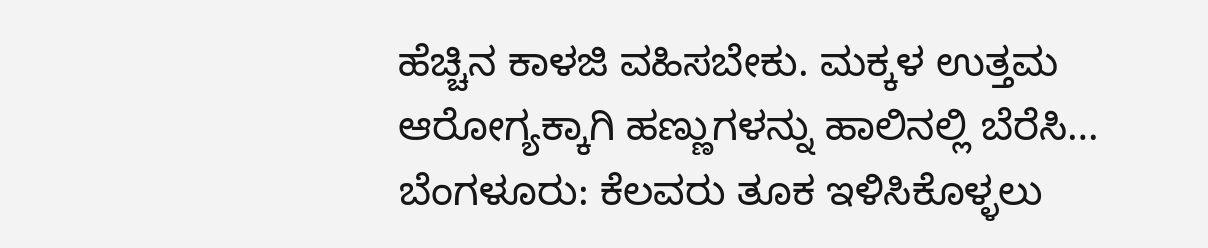ಹೆಚ್ಚಿನ ಕಾಳಜಿ ವಹಿಸಬೇಕು. ಮಕ್ಕಳ ಉತ್ತಮ ಆರೋಗ್ಯಕ್ಕಾಗಿ ಹಣ್ಣುಗಳನ್ನು ಹಾಲಿನಲ್ಲಿ ಬೆರೆಸಿ…
ಬೆಂಗಳೂರು: ಕೆಲವರು ತೂಕ ಇಳಿಸಿಕೊಳ್ಳಲು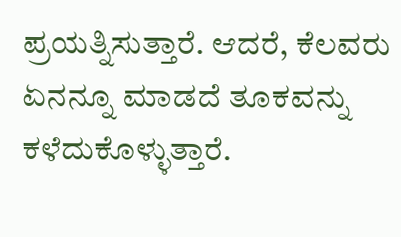ಪ್ರಯತ್ನಿಸುತ್ತಾರೆ. ಆದರೆ, ಕೆಲವರು ಏನನ್ನೂ ಮಾಡದೆ ತೂಕವನ್ನು ಕಳೆದುಕೊಳ್ಳುತ್ತಾರೆ.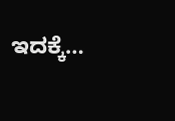ಇದಕ್ಕೆ…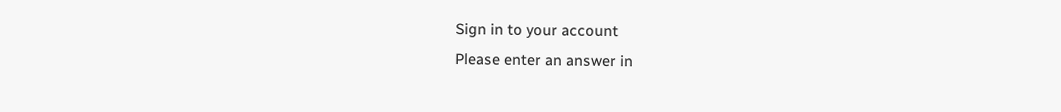Sign in to your account
Please enter an answer in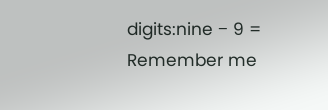digits:nine − 9 =
Remember me